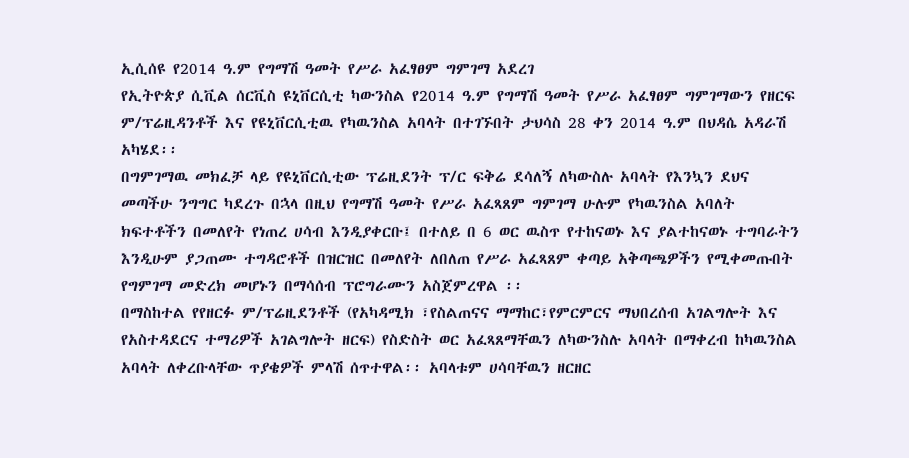ኢሲሰዩ የ2014 ዓ.ም የግማሽ ዓመት የሥራ አፈፃፀም ግምገማ አደረገ
የኢትዮጵያ ሲቪል ሰርቪስ ዩኒቨርሲቲ ካውንስል የ2014 ዓ.ም የግማሽ ዓመት የሥራ አፈፃፀም ግምገማውን የዘርፍ ም/ፕሬዚዳንቶች እና የዩኒቨርሲቲዉ የካዉንስል አባላት በተገኙበት ታህሳስ 28 ቀን 2014 ዓ.ም በህዳሴ አዳራሽ አካሄደ፡፡
በግምገማዉ መክፈቻ ላይ የዩኒቨርሲቲው ፕሬዚደንት ፕ/ር ፍቅሬ ደሳለኝ ለካውስሉ አባላት የእንኳን ደህና መጣችሁ ንግግር ካደረጉ በኋላ በዚህ የግማሽ ዓመት የሥራ አፈጻጸም ግምገማ ሁሉም የካዉንስል አባለት ክፍተቶችን በመለየት የነጠረ ሀሳብ እንዲያቀርቡ፤ በተለይ በ 6 ወር ዉስጥ የተከናወኑ እና ያልተከናወኑ ተግባራትን እንዲሁም ያጋጠሙ ተግዳሮቶች በዝርዝር በመለየት ለበለጠ የሥራ አፈጻጸም ቀጣይ አቅጣጫዎችን የሚቀመጡበት የግምገማ መድረክ መሆኑን በማሳሰብ ፕሮግራሙን አስጀምረዋል ፡፡
በማስከተል የየዘርፉ ም/ፕሬዚደንቶች (የአካዳሚክ ፣የስልጠናና ማማከር፣የምርምርና ማህበረሰብ አገልግሎት እና የአስተዳደርና ተማሪዎች አገልግሎት ዘርፍ) የስድስት ወር አፈጻጸማቸዉን ለካውንስሉ አባላት በማቀረብ ከካዉንስል አባላት ለቀረቡላቸው ጥያቄዎች ምላሽ ሰጥተዋል፡፡ አባላቱም ሀሳባቸዉን ዘርዘር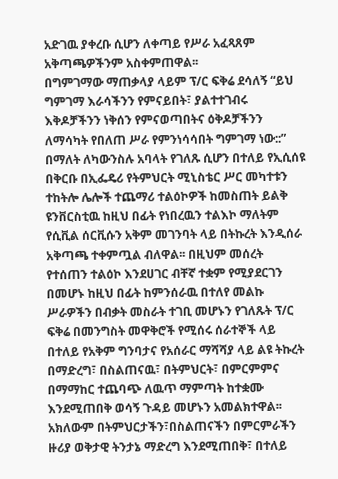አድገዉ ያቀረቡ ሲሆን ለቀጣይ የሥራ አፈጻጸም አቅጣጫዎችንም አስቀምጠዋል፡፡
በግምገማው ማጠቃላያ ላይም ፕ/ር ፍቅሬ ደሳለኝ “ይህ ግምገማ እራሳችንን የምናይበት፣ ያልተተገብሩ እቅዶቻችንን ነቅሰን የምናወጣበትና ዕቅዶቻችንን ለማሳካት የበለጠ ሥራ የምንነሳሳበት ግምገማ ነው::” በማለት ለካውንስሉ አባላት የገለጹ ሲሆን በተለይ የኢሲሰዩ በቅርቡ በኢፌዴሪ የትምህርት ሚኒስቴር ሥር መካተቱን ተከትሎ ሌሎች ተጨማሪ ተልዕኮዎች ከመስጠት ይልቅ ዩንቨርስቲዉ ከዚህ በፊት የነበረዉን ተልእኮ ማለትም የሲቪል ሰርቪሱን አቅም መገንባት ላይ በትኩረት እንዲሰራ አቅጣጫ ተቀምጧል ብለዋል፡፡ በዚህም መሰረት የተሰጠን ተልዕኮ እንደሀገር ብቸኛ ተቋም የሚያደርገን በመሆኑ ከዚህ በፊት ከምንሰራዉ በተለየ መልኩ ሥራዎችን በብቃት መስራት ተገቢ መሆኑን የገለጹት ፕ/ር ፍቅሬ በመንግስት መዋቅሮች የሚሰሩ ሰራተኞች ላይ በተለይ የአቅም ግንባታና የአሰራር ማሻሻያ ላይ ልዩ ትኩረት በማድረግ፣ በስልጠናዉ፣ በትምህርት፣ በምርምምና በማማከር ተጨባጭ ለዉጥ ማምጣት ከተቋሙ እንደሚጠበቅ ወሳኝ ጉዳይ መሆኑን አመልክተዋል፡፡ አክለውም በትምህርታችን፣በስልጠናችን በምርምራችን ዙሪያ ወቅታዊ ትንታኔ ማድረግ እንደሚጠበቅ፣ በተለይ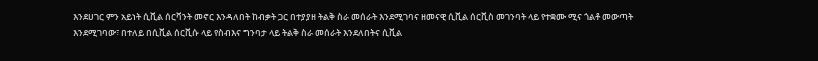እንደሀገር ምን አይነት ሲቪል ሰርቫንት መኖር እንዳለበት ከብቃት ጋር በተያያዘ ትልቅ ስራ መሰራት እንደሚገባና ዘመናዊ ሲቪል ሰርቪስ መገንባት ላይ የተቋሙ ሚና ጎልቶ መውጣት እንደሚገባው፣ በተለይ በሲቪል ሰርቪሱ ላይ የስብእና ግንባታ ላይ ትልቅ ስራ መሰራት እንደለበትና ሲቪል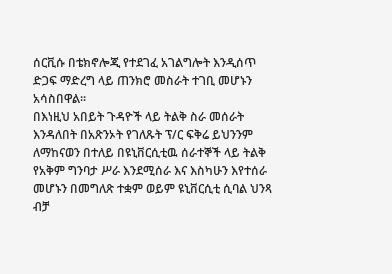ሰርቪሱ በቴክኖሎጂ የተደገፈ አገልግሎት እንዲሰጥ ድጋፍ ማድረግ ላይ ጠንክሮ መስራት ተገቢ መሆኑን አሳስበዋል፡፡
በእነዚህ አበይት ጉዳዮች ላይ ትልቅ ስራ መሰራት እንዳለበት በአጽንኦት የገለጹት ፕ/ር ፍቅሬ ይህንንም ለማከናወን በተለይ በዩኒቨርሲቲዉ ሰራተኞች ላይ ትልቅ የአቅም ግንባታ ሥራ እንደሚሰራ እና እስካሁን እየተሰራ መሆኑን በመግለጽ ተቋም ወይም ዩኒቨርሲቲ ሲባል ህንጻ ብቻ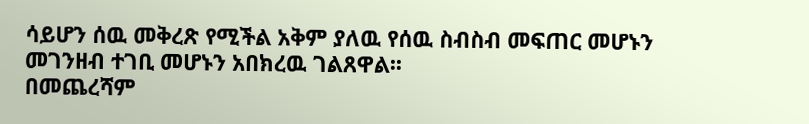ሳይሆን ሰዉ መቅረጽ የሚችል አቅም ያለዉ የሰዉ ስብስብ መፍጠር መሆኑን መገንዘብ ተገቢ መሆኑን አበክረዉ ገልጸዋል፡፡
በመጨረሻም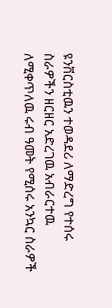ዩንቨርስቲዉን ተወዳደሪ ለማድረግ የተሰሩ ስራዎችን ዘርዘር አድረገዉ አብራርተዉ ለሚቀጥለዉ ሩብ ዓመት የሚሰሩ አንኳር ስራዎች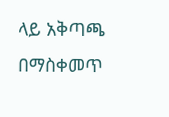ላይ አቅጣጫ በማስቀመጥ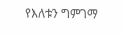የእለቱን ግምገማ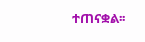ተጠናቋል፡፡